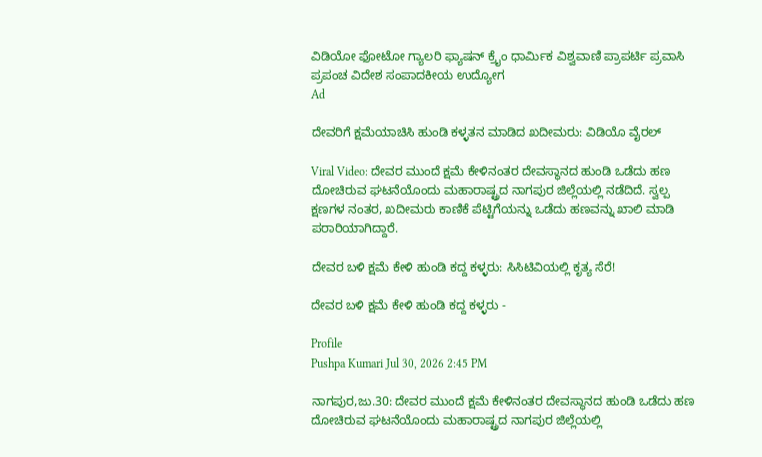ವಿಡಿಯೋ ಫೋಟೋ ಗ್ಯಾಲರಿ ಫ್ಯಾಷನ್ ಕ್ರೈಂ ಧಾರ್ಮಿಕ ವಿಶ್ವವಾಣಿ ಪ್ರಾಪರ್ಟಿ ಪ್ರವಾಸಿ ಪ್ರಪಂಚ ವಿದೇಶ ಸಂಪಾದಕೀಯ ಉದ್ಯೋಗ
Ad

ದೇವರಿಗೆ ಕ್ಷಮೆಯಾಚಿಸಿ ಹುಂಡಿ ಕಳ್ಳತನ ಮಾಡಿದ ಖದೀಮರು: ವಿಡಿಯೊ ವೈರಲ್

Viral Video: ದೇವರ ಮುಂದೆ ಕ್ಷಮೆ ಕೇಳಿನಂತರ ದೇವಸ್ಥಾನದ ಹುಂಡಿ ಒಡೆದು ಹಣ ದೋಚಿರುವ ಘಟನೆಯೊಂದು ಮಹಾರಾಷ್ಟ್ರದ ನಾಗಪುರ ಜಿಲ್ಲೆಯಲ್ಲಿ ನಡೆದಿದೆ. ಸ್ವಲ್ಪ ಕ್ಷಣಗಳ ನಂತರ, ಖದೀಮರು ಕಾಣಿಕೆ ಪೆಟ್ಟಿಗೆಯನ್ನು ಒಡೆದು ಹಣವನ್ನು ಖಾಲಿ ಮಾಡಿ ಪರಾರಿಯಾಗಿದ್ದಾರೆ.

ದೇವರ ಬಳಿ ಕ್ಷಮೆ ಕೇಳಿ ಹುಂಡಿ ಕದ್ದ ಕಳ್ಳರು: ಸಿಸಿಟಿವಿಯಲ್ಲಿ ಕೃತ್ಯ ಸೆರೆ!

ದೇವರ ಬಳಿ ಕ್ಷಮೆ ಕೇಳಿ ಹುಂಡಿ ಕದ್ದ ಕಳ್ಳರು -

Profile
Pushpa Kumari Jul 30, 2026 2:45 PM

ನಾಗಪುರ,ಜು.30: ದೇವರ ಮುಂದೆ ಕ್ಷಮೆ ಕೇಳಿನಂತರ ದೇವಸ್ಥಾನದ ಹುಂಡಿ ಒಡೆದು ಹಣ ದೋಚಿರುವ ಘಟನೆಯೊಂದು ಮಹಾರಾಷ್ಟ್ರದ ನಾಗಪುರ ಜಿಲ್ಲೆಯಲ್ಲಿ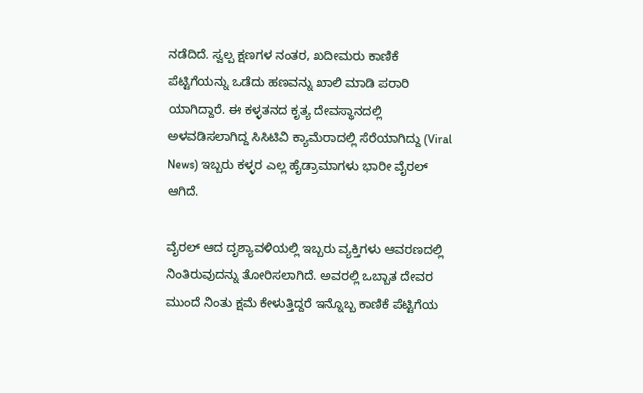ನಡೆದಿದೆ. ಸ್ವಲ್ಪ ಕ್ಷಣಗಳ ನಂತರ, ಖದೀಮರು ಕಾಣಿಕೆ ಪೆಟ್ಟಿಗೆಯನ್ನು ಒಡೆದು ಹಣವನ್ನು ಖಾಲಿ ಮಾಡಿ ಪರಾರಿ ಯಾಗಿದ್ದಾರೆ. ಈ ಕಳ್ಳತನದ ಕೃತ್ಯ ದೇವಸ್ಥಾನದಲ್ಲಿ ಅಳವಡಿಸಲಾಗಿದ್ದ ಸಿಸಿಟಿವಿ ಕ್ಯಾಮೆರಾದಲ್ಲಿ ಸೆರೆಯಾಗಿದ್ದು (Viral News) ಇಬ್ಬರು ಕಳ್ಳರ ಎಲ್ಲ ಹೈಡ್ರಾಮಾಗಳು ಭಾರೀ ವೈರಲ್ ಆಗಿದೆ.

ವೈರಲ್ ಆದ ದೃಶ್ಯಾವಳಿಯಲ್ಲಿ ಇಬ್ಬರು ವ್ಯಕ್ತಿಗಳು ಆವರಣದಲ್ಲಿ ನಿಂತಿರುವುದನ್ನು ತೋರಿಸಲಾಗಿದೆ. ಅವರಲ್ಲಿ ಒಬ್ಬಾತ ದೇವರ ಮುಂದೆ ನಿಂತು ಕ್ಷಮೆ ಕೇಳುತ್ತಿದ್ದರೆ ಇನ್ನೊಬ್ಬ ಕಾಣಿಕೆ ಪೆಟ್ಟಿಗೆಯ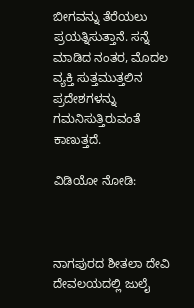ಬೀಗವನ್ನು ತೆರೆಯಲು ಪ್ರಯತ್ನಿಸುತ್ತಾನೆ. ಸನ್ನೆ ಮಾಡಿದ ನಂತರ, ಮೊದಲ ವ್ಯಕ್ತಿ ಸುತ್ತಮುತ್ತಲಿನ ಪ್ರದೇಶಗಳನ್ನು ಗಮನಿಸುತ್ತಿರುವಂತೆ ಕಾಣುತ್ತದೆ.

ವಿಡಿಯೋ ನೋಡಿ:



ನಾಗಪುರದ ಶೀತಲಾ ದೇವಿ ದೇವಲಯದಲ್ಲಿ ಜುಲೈ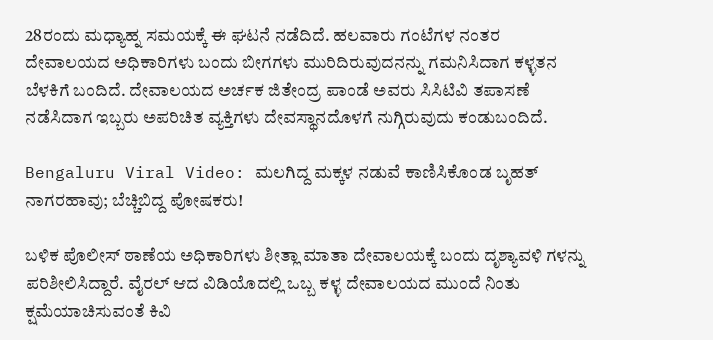28ರಂದು ಮಧ್ಯಾಹ್ನ ಸಮಯಕ್ಕೆ ಈ ಘಟನೆ ನಡೆದಿದೆ. ಹಲವಾರು ಗಂಟೆಗಳ ನಂತರ ದೇವಾಲಯದ ಅಧಿಕಾರಿಗಳು ಬಂದು ಬೀಗಗಳು ಮುರಿದಿರುವುದನನ್ನು ಗಮನಿಸಿದಾಗ ಕಳ್ಳತನ ಬೆಳಕಿಗೆ ಬಂದಿದೆ. ದೇವಾಲಯದ ಅರ್ಚಕ ಜಿತೇಂದ್ರ ಪಾಂಡೆ ಅವರು ಸಿಸಿಟಿವಿ ತಪಾಸಣೆ ನಡೆಸಿದಾಗ ಇಬ್ಬರು ಅಪರಿಚಿತ ವ್ಯಕ್ತಿಗಳು ದೇವಸ್ಥಾನದೊಳಗೆ ನುಗ್ಗಿರುವುದು ಕಂಡುಬಂದಿದೆ.

Bengaluru Viral Video: ಮಲಗಿದ್ದ ಮಕ್ಕಳ ನಡುವೆ ಕಾಣಿಸಿಕೊಂಡ ಬೃಹತ್‌ ನಾಗರಹಾವು; ಬೆಚ್ಚಿಬಿದ್ದ ಪೋಷಕರು!

ಬಳಿಕ ಪೊಲೀಸ್ ಠಾಣೆಯ ಅಧಿಕಾರಿಗಳು ಶೀತ್ಲಾ ಮಾತಾ ದೇವಾಲಯಕ್ಕೆ ಬಂದು ದೃಶ್ಯಾವಳಿ ಗಳನ್ನು ಪರಿಶೀಲಿಸಿದ್ದಾರೆ. ವೈರಲ್ ಆದ ವಿಡಿಯೊದಲ್ಲಿ ಒಬ್ಬ ಕಳ್ಳ ದೇವಾಲಯದ ಮುಂದೆ ನಿಂತು ಕ್ಷಮೆಯಾಚಿಸುವಂತೆ ಕಿವಿ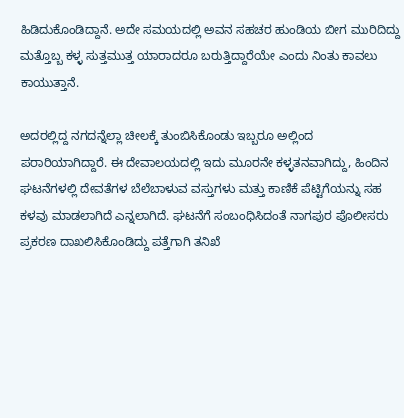ಹಿಡಿದುಕೊಂಡಿದ್ದಾನೆ. ಅದೇ ಸಮಯದಲ್ಲಿ ಅವನ ಸಹಚರ ಹುಂಡಿಯ ಬೀಗ ಮುರಿದಿದ್ದು ಮತ್ತೊಬ್ಬ ಕಳ್ಳ ಸುತ್ತಮುತ್ತ ಯಾರಾದರೂ ಬರುತ್ತಿದ್ದಾರೆಯೇ ಎಂದು ನಿಂತು ಕಾವಲು ಕಾಯುತ್ತಾನೆ.

ಅದರಲ್ಲಿದ್ದ ನಗದನ್ನೆಲ್ಲಾ ಚೀಲಕ್ಕೆ ತುಂಬಿಸಿಕೊಂಡು ಇಬ್ಬರೂ ಅಲ್ಲಿಂದ ಪರಾರಿಯಾಗಿದ್ದಾರೆ‌. ಈ ದೇವಾಲಯದಲ್ಲಿ ಇದು ಮೂರನೇ ಕಳ್ಳತನವಾಗಿದ್ದು, ಹಿಂದಿನ ಘಟನೆಗಳಲ್ಲಿ ದೇವತೆಗಳ ಬೆಲೆಬಾಳುವ ವಸ್ತುಗಳು ಮತ್ತು ಕಾಣಿಕೆ ಪೆಟ್ಟಿಗೆಯನ್ನು ಸಹ ಕಳವು ಮಾಡಲಾಗಿದೆ ಎನ್ನಲಾಗಿದೆ. ಘಟನೆಗೆ ಸಂಬಂಧಿಸಿದಂತೆ ನಾಗಪುರ ಪೊಲೀಸರು ಪ್ರಕರಣ ದಾಖಲಿಸಿಕೊಂಡಿದ್ದು ಪತ್ತೆಗಾಗಿ ತನಿಖೆ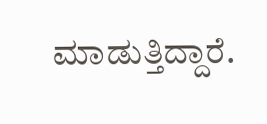ಮಾಡುತ್ತಿದ್ದಾರೆ.